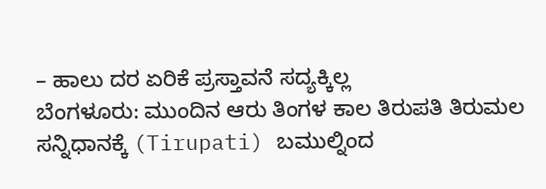– ಹಾಲು ದರ ಏರಿಕೆ ಪ್ರಸ್ತಾವನೆ ಸದ್ಯಕ್ಕಿಲ್ಲ
ಬೆಂಗಳೂರು: ಮುಂದಿನ ಆರು ತಿಂಗಳ ಕಾಲ ತಿರುಪತಿ ತಿರುಮಲ ಸನ್ನಿಧಾನಕ್ಕೆ (Tirupati) ಬಮುಲ್ನಿಂದ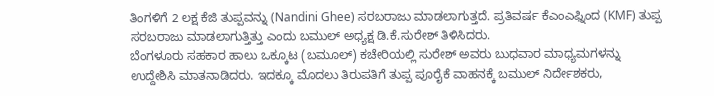ತಿಂಗಳಿಗೆ 2 ಲಕ್ಷ ಕೆಜಿ ತುಪ್ಪವನ್ನು (Nandini Ghee) ಸರಬರಾಜು ಮಾಡಲಾಗುತ್ತದೆ. ಪ್ರತಿವರ್ಷ ಕೆಎಂಎಫ್ನಿಂದ (KMF) ತುಪ್ಪ ಸರಬರಾಜು ಮಾಡಲಾಗುತ್ತಿತ್ತು ಎಂದು ಬಮುಲ್ ಅಧ್ಯಕ್ಷ ಡಿ.ಕೆ.ಸುರೇಶ್ ತಿಳಿಸಿದರು.
ಬೆಂಗಳೂರು ಸಹಕಾರ ಹಾಲು ಒಕ್ಕೂಟ (ಬಮೂಲ್) ಕಚೇರಿಯಲ್ಲಿ ಸುರೇಶ್ ಅವರು ಬುಧವಾರ ಮಾಧ್ಯಮಗಳನ್ನು ಉದ್ದೇಶಿಸಿ ಮಾತನಾಡಿದರು. ಇದಕ್ಕೂ ಮೊದಲು ತಿರುಪತಿಗೆ ತುಪ್ಪ ಪೂರೈಕೆ ವಾಹನಕ್ಕೆ ಬಮುಲ್ ನಿರ್ದೇಶಕರು,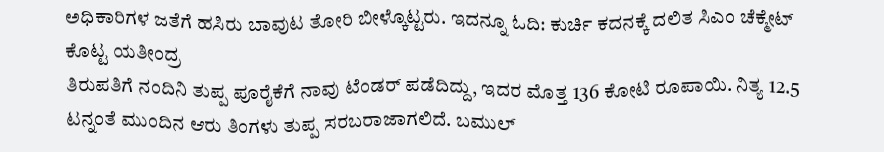ಅಧಿಕಾರಿಗಳ ಜತೆಗೆ ಹಸಿರು ಬಾವುಟ ತೋರಿ ಬೀಳ್ಕೊಟ್ಟರು. ಇದನ್ನೂ ಓದಿ: ಕುರ್ಚಿ ಕದನಕ್ಕೆ ದಲಿತ ಸಿಎಂ ಚೆಕ್ಮೇಟ್ ಕೊಟ್ಟ ಯತೀಂದ್ರ
ತಿರುಪತಿಗೆ ನಂದಿನಿ ತುಪ್ಪ ಪೂರೈಕೆಗೆ ನಾವು ಟೆಂಡರ್ ಪಡೆದಿದ್ದು, ಇದರ ಮೊತ್ತ 136 ಕೋಟಿ ರೂಪಾಯಿ. ನಿತ್ಯ 12.5 ಟನ್ನಂತೆ ಮುಂದಿನ ಆರು ತಿಂಗಳು ತುಪ್ಪ ಸರಬರಾಜಾಗಲಿದೆ. ಬಮುಲ್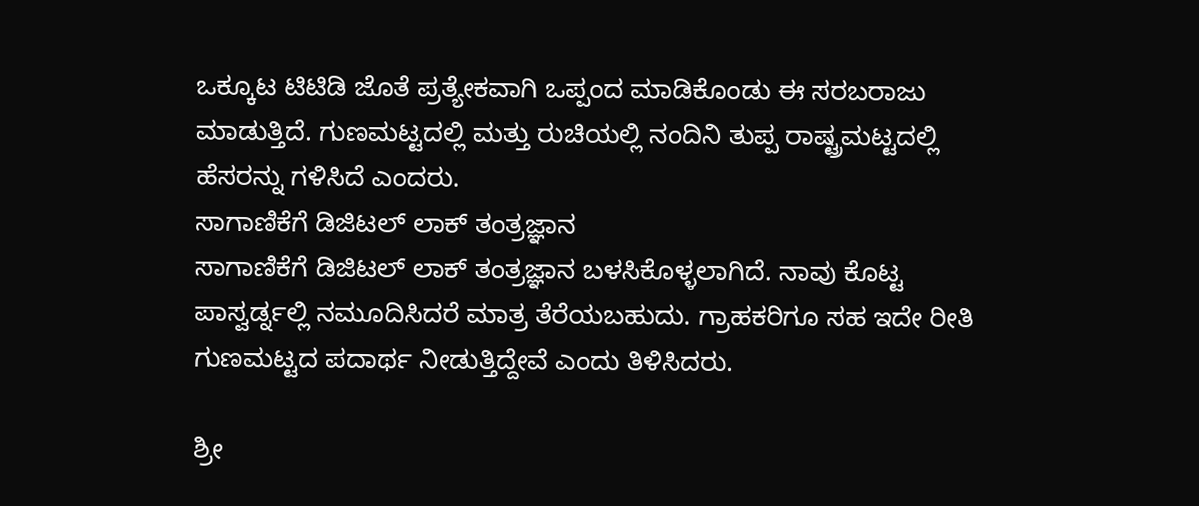ಒಕ್ಕೂಟ ಟಿಟಿಡಿ ಜೊತೆ ಪ್ರತ್ಯೇಕವಾಗಿ ಒಪ್ಪಂದ ಮಾಡಿಕೊಂಡು ಈ ಸರಬರಾಜು ಮಾಡುತ್ತಿದೆ. ಗುಣಮಟ್ಟದಲ್ಲಿ ಮತ್ತು ರುಚಿಯಲ್ಲಿ ನಂದಿನಿ ತುಪ್ಪ ರಾಷ್ಟ್ರಮಟ್ಟದಲ್ಲಿ ಹೆಸರನ್ನು ಗಳಿಸಿದೆ ಎಂದರು.
ಸಾಗಾಣಿಕೆಗೆ ಡಿಜಿಟಲ್ ಲಾಕ್ ತಂತ್ರಜ್ಞಾನ
ಸಾಗಾಣಿಕೆಗೆ ಡಿಜಿಟಲ್ ಲಾಕ್ ತಂತ್ರಜ್ಞಾನ ಬಳಸಿಕೊಳ್ಳಲಾಗಿದೆ. ನಾವು ಕೊಟ್ಟ ಪಾಸ್ವರ್ಡ್ನಲ್ಲಿ ನಮೂದಿಸಿದರೆ ಮಾತ್ರ ತೆರೆಯಬಹುದು. ಗ್ರಾಹಕರಿಗೂ ಸಹ ಇದೇ ರೀತಿ ಗುಣಮಟ್ಟದ ಪದಾರ್ಥ ನೀಡುತ್ತಿದ್ದೇವೆ ಎಂದು ತಿಳಿಸಿದರು.

ಶ್ರೀ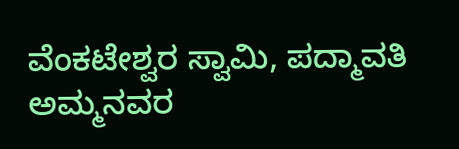ವೆಂಕಟೇಶ್ವರ ಸ್ವಾಮಿ, ಪದ್ಮಾವತಿ ಅಮ್ಮನವರ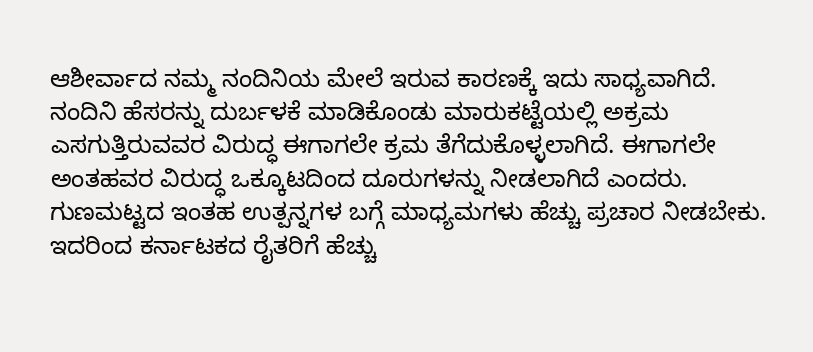ಆಶೀರ್ವಾದ ನಮ್ಮ ನಂದಿನಿಯ ಮೇಲೆ ಇರುವ ಕಾರಣಕ್ಕೆ ಇದು ಸಾಧ್ಯವಾಗಿದೆ. ನಂದಿನಿ ಹೆಸರನ್ನು ದುರ್ಬಳಕೆ ಮಾಡಿಕೊಂಡು ಮಾರುಕಟ್ಟೆಯಲ್ಲಿ ಅಕ್ರಮ ಎಸಗುತ್ತಿರುವವರ ವಿರುದ್ಧ ಈಗಾಗಲೇ ಕ್ರಮ ತೆಗೆದುಕೊಳ್ಳಲಾಗಿದೆ. ಈಗಾಗಲೇ ಅಂತಹವರ ವಿರುದ್ಧ ಒಕ್ಕೂಟದಿಂದ ದೂರುಗಳನ್ನು ನೀಡಲಾಗಿದೆ ಎಂದರು.
ಗುಣಮಟ್ಟದ ಇಂತಹ ಉತ್ಪನ್ನಗಳ ಬಗ್ಗೆ ಮಾಧ್ಯಮಗಳು ಹೆಚ್ಚು ಪ್ರಚಾರ ನೀಡಬೇಕು. ಇದರಿಂದ ಕರ್ನಾಟಕದ ರೈತರಿಗೆ ಹೆಚ್ಚು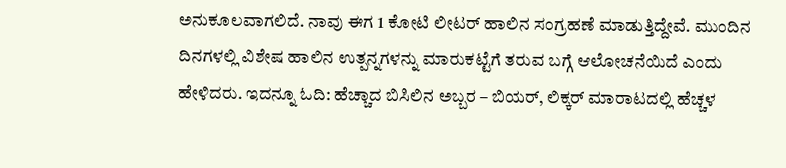ಅನುಕೂಲವಾಗಲಿದೆ. ನಾವು ಈಗ 1 ಕೋಟಿ ಲೀಟರ್ ಹಾಲಿನ ಸಂಗ್ರಹಣೆ ಮಾಡುತ್ತಿದ್ದೇವೆ. ಮುಂದಿನ ದಿನಗಳಲ್ಲಿ ವಿಶೇಷ ಹಾಲಿನ ಉತ್ಪನ್ನಗಳನ್ನು ಮಾರುಕಟ್ಟೆಗೆ ತರುವ ಬಗ್ಗೆ ಆಲೋಚನೆಯಿದೆ ಎಂದು ಹೇಳಿದರು. ಇದನ್ನೂ ಓದಿ: ಹೆಚ್ಚಾದ ಬಿಸಿಲಿನ ಅಬ್ಬರ – ಬಿಯರ್, ಲಿಕ್ಕರ್ ಮಾರಾಟದಲ್ಲಿ ಹೆಚ್ಚಳ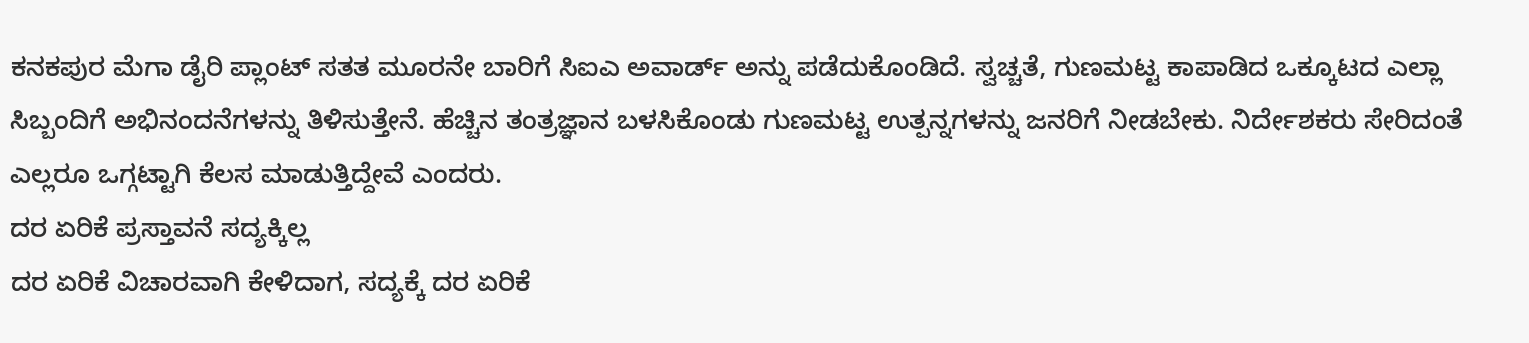ಕನಕಪುರ ಮೆಗಾ ಡೈರಿ ಪ್ಲಾಂಟ್ ಸತತ ಮೂರನೇ ಬಾರಿಗೆ ಸಿಐಎ ಅವಾರ್ಡ್ ಅನ್ನು ಪಡೆದುಕೊಂಡಿದೆ. ಸ್ವಚ್ಚತೆ, ಗುಣಮಟ್ಟ ಕಾಪಾಡಿದ ಒಕ್ಕೂಟದ ಎಲ್ಲಾ ಸಿಬ್ಬಂದಿಗೆ ಅಭಿನಂದನೆಗಳನ್ನು ತಿಳಿಸುತ್ತೇನೆ. ಹೆಚ್ಚಿನ ತಂತ್ರಜ್ಞಾನ ಬಳಸಿಕೊಂಡು ಗುಣಮಟ್ಟ ಉತ್ಪನ್ನಗಳನ್ನು ಜನರಿಗೆ ನೀಡಬೇಕು. ನಿರ್ದೇಶಕರು ಸೇರಿದಂತೆ ಎಲ್ಲರೂ ಒಗ್ಗಟ್ಟಾಗಿ ಕೆಲಸ ಮಾಡುತ್ತಿದ್ದೇವೆ ಎಂದರು.
ದರ ಏರಿಕೆ ಪ್ರಸ್ತಾವನೆ ಸದ್ಯಕ್ಕಿಲ್ಲ
ದರ ಏರಿಕೆ ವಿಚಾರವಾಗಿ ಕೇಳಿದಾಗ, ಸದ್ಯಕ್ಕೆ ದರ ಏರಿಕೆ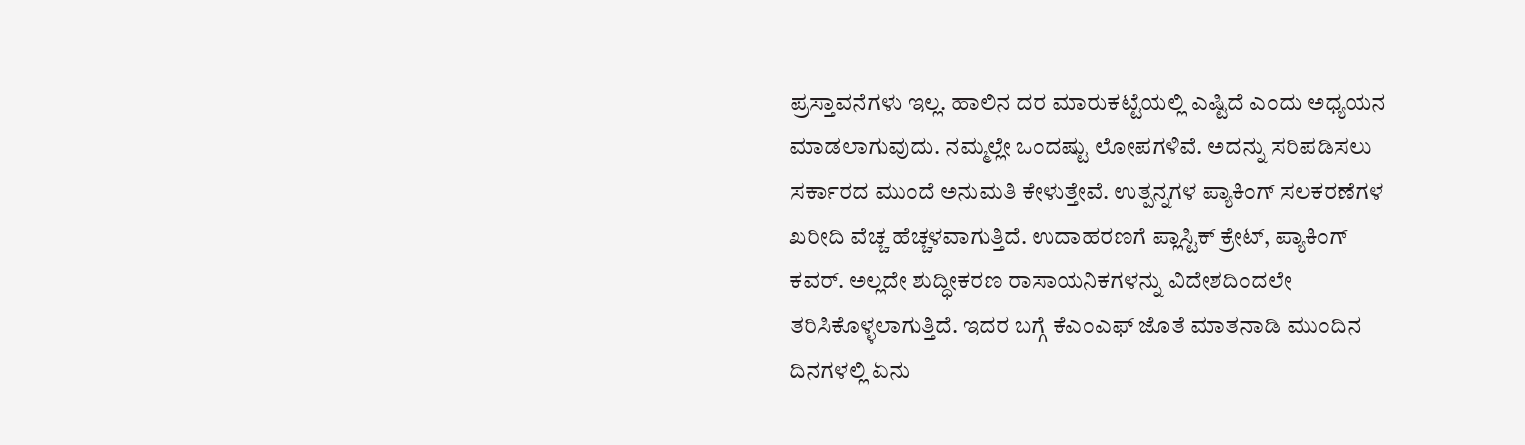ಪ್ರಸ್ತಾವನೆಗಳು ಇಲ್ಲ. ಹಾಲಿನ ದರ ಮಾರುಕಟ್ಟೆಯಲ್ಲಿ ಎಷ್ಟಿದೆ ಎಂದು ಅಧ್ಯಯನ ಮಾಡಲಾಗುವುದು. ನಮ್ಮಲ್ಲೇ ಒಂದಷ್ಟು ಲೋಪಗಳಿವೆ. ಅದನ್ನು ಸರಿಪಡಿಸಲು ಸರ್ಕಾರದ ಮುಂದೆ ಅನುಮತಿ ಕೇಳುತ್ತೇವೆ. ಉತ್ಪನ್ನಗಳ ಪ್ಯಾಕಿಂಗ್ ಸಲಕರಣೆಗಳ ಖರೀದಿ ವೆಚ್ಚ ಹೆಚ್ಚಳವಾಗುತ್ತಿದೆ. ಉದಾಹರಣಗೆ ಪ್ಲಾಸ್ಟಿಕ್ ಕ್ರೇಟ್, ಪ್ಯಾಕಿಂಗ್ ಕವರ್. ಅಲ್ಲದೇ ಶುದ್ಧೀಕರಣ ರಾಸಾಯನಿಕಗಳನ್ನು ವಿದೇಶದಿಂದಲೇ ತರಿಸಿಕೊಳ್ಳಲಾಗುತ್ತಿದೆ. ಇದರ ಬಗ್ಗೆ ಕೆಎಂಎಫ್ ಜೊತೆ ಮಾತನಾಡಿ ಮುಂದಿನ ದಿನಗಳಲ್ಲಿ ಏನು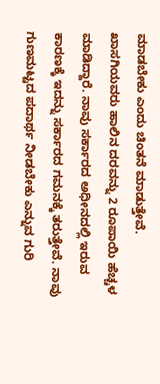ಮಾಡಬೇಕು ಎಂದು ಚಿಂತನೆ ಮಾಡುತ್ತೇವೆ. ಖಾಸಗಿಯವರು ಹಾಲಿನ ದರವನ್ನು 2 ರೂಪಾಯಿ ಹೆಚ್ಚಳ ಮಾಡಿದ್ದಾರೆ. ನಾವು ಸರ್ಕಾರದ ಅಧೀನದಲ್ಲಿ ಇರುವ ಕಾರಣಕ್ಕೆ ಇದನ್ನು ಸರ್ಕಾರದ ಗಮನಕ್ಕೆ ತರುತ್ತೇವೆ. ನಾವು ಗುಣಮಟ್ಟದ ಪದಾರ್ಥ ನೀಡಬೇಕು ಎನ್ನುವ ಗುರಿ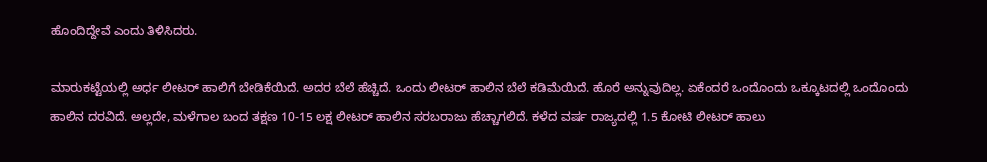ಹೊಂದಿದ್ದೇವೆ ಎಂದು ತಿಳಿಸಿದರು.

ಮಾರುಕಟ್ಟೆಯಲ್ಲಿ ಅರ್ಧ ಲೀಟರ್ ಹಾಲಿಗೆ ಬೇಡಿಕೆಯಿದೆ. ಅದರ ಬೆಲೆ ಹೆಚ್ಚಿದೆ. ಒಂದು ಲೀಟರ್ ಹಾಲಿನ ಬೆಲೆ ಕಡಿಮೆಯಿದೆ. ಹೊರೆ ಅನ್ನುವುದಿಲ್ಲ. ಏಕೆಂದರೆ ಒಂದೊಂದು ಒಕ್ಕೂಟದಲ್ಲಿ ಒಂದೊಂದು ಹಾಲಿನ ದರವಿದೆ. ಅಲ್ಲದೇ, ಮಳೆಗಾಲ ಬಂದ ತಕ್ಷಣ 10-15 ಲಕ್ಷ ಲೀಟರ್ ಹಾಲಿನ ಸರಬರಾಜು ಹೆಚ್ಚಾಗಲಿದೆ. ಕಳೆದ ವರ್ಷ ರಾಜ್ಯದಲ್ಲಿ 1.5 ಕೋಟಿ ಲೀಟರ್ ಹಾಲು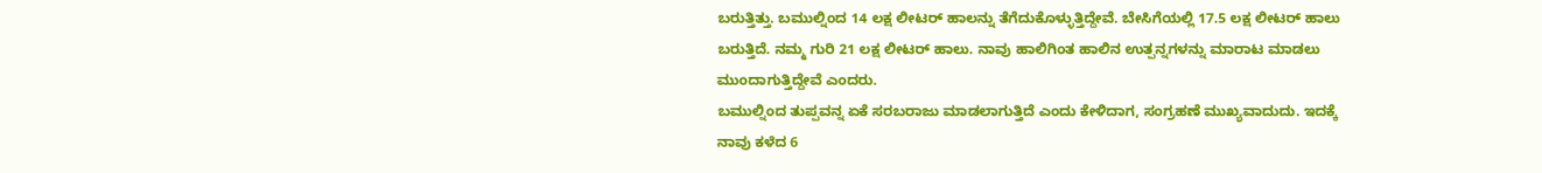ಬರುತ್ತಿತ್ತು. ಬಮುಲ್ನಿಂದ 14 ಲಕ್ಷ ಲೀಟರ್ ಹಾಲನ್ನು ತೆಗೆದುಕೊಳ್ಳುತ್ತಿದ್ದೇವೆ. ಬೇಸಿಗೆಯಲ್ಲಿ 17.5 ಲಕ್ಷ ಲೀಟರ್ ಹಾಲು ಬರುತ್ತಿದೆ. ನಮ್ಮ ಗುರಿ 21 ಲಕ್ಷ ಲೀಟರ್ ಹಾಲು. ನಾವು ಹಾಲಿಗಿಂತ ಹಾಲಿನ ಉತ್ಪನ್ನಗಳನ್ನು ಮಾರಾಟ ಮಾಡಲು ಮುಂದಾಗುತ್ತಿದ್ದೇವೆ ಎಂದರು.
ಬಮುಲ್ನಿಂದ ತುಪ್ಪವನ್ನ ಏಕೆ ಸರಬರಾಜು ಮಾಡಲಾಗುತ್ತಿದೆ ಎಂದು ಕೇಳಿದಾಗ, ಸಂಗ್ರಹಣೆ ಮುಖ್ಯವಾದುದು. ಇದಕ್ಕೆ ನಾವು ಕಳೆದ 6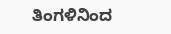ತಿಂಗಳಿನಿಂದ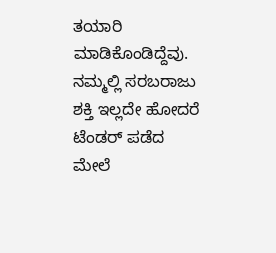ತಯಾರಿ ಮಾಡಿಕೊಂಡಿದ್ದೆವು. ನಮ್ಮಲ್ಲಿ ಸರಬರಾಜು ಶಕ್ತಿ ಇಲ್ಲದೇ ಹೋದರೆ ಟೆಂಡರ್ ಪಡೆದ ಮೇಲೆ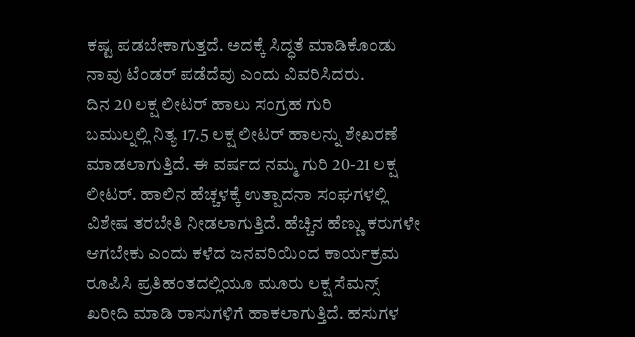ಕಷ್ಟ ಪಡಬೇಕಾಗುತ್ತದೆ. ಅದಕ್ಕೆ ಸಿದ್ಧತೆ ಮಾಡಿಕೊಂಡು ನಾವು ಟೆಂಡರ್ ಪಡೆದೆವು ಎಂದು ವಿವರಿಸಿದರು.
ದಿನ 20 ಲಕ್ಷ ಲೀಟರ್ ಹಾಲು ಸಂಗ್ರಹ ಗುರಿ
ಬಮುಲ್ನಲ್ಲಿ ನಿತ್ಯ 17.5 ಲಕ್ಷ ಲೀಟರ್ ಹಾಲನ್ನು ಶೇಖರಣೆ ಮಾಡಲಾಗುತ್ತಿದೆ. ಈ ವರ್ಷದ ನಮ್ಮ ಗುರಿ 20-21 ಲಕ್ಷ ಲೀಟರ್. ಹಾಲಿನ ಹೆಚ್ಚಳಕ್ಕೆ ಉತ್ಪಾದನಾ ಸಂಘಗಳಲ್ಲಿ ವಿಶೇಷ ತರಬೇತಿ ನೀಡಲಾಗುತ್ತಿದೆ. ಹೆಚ್ಚಿನ ಹೆಣ್ಣು ಕರುಗಳೇ ಆಗಬೇಕು ಎಂದು ಕಳೆದ ಜನವರಿಯಿಂದ ಕಾರ್ಯಕ್ರಮ ರೂಪಿಸಿ ಪ್ರತಿಹಂತದಲ್ಲಿಯೂ ಮೂರು ಲಕ್ಷ ಸೆಮನ್ಸ್ ಖರೀದಿ ಮಾಡಿ ರಾಸುಗಳಿಗೆ ಹಾಕಲಾಗುತ್ತಿದೆ. ಹಸುಗಳ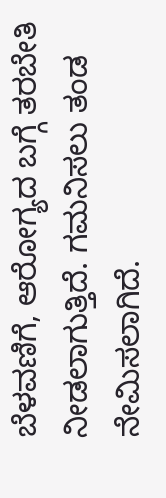ಬೆಳವಣಿಗೆ, ಆರೋಗ್ಯದ ಬಗ್ಗೆ ತರಬೇತಿ ನೀಡಲಾಗುತ್ತಿದೆ. ಗಮನಿಸಲು ತಂಡ ನೇಮಿಸಲಾಗಿದೆ.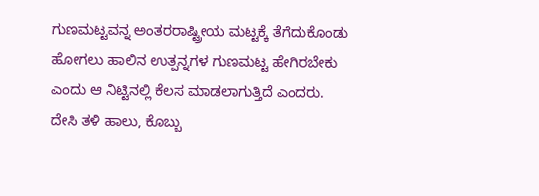ಗುಣಮಟ್ಟವನ್ನ ಅಂತರರಾಷ್ಟ್ರೀಯ ಮಟ್ಟಕ್ಕೆ ತೆಗೆದುಕೊಂಡು ಹೋಗಲು ಹಾಲಿನ ಉತ್ಪನ್ನಗಳ ಗುಣಮಟ್ಟ ಹೇಗಿರಬೇಕು ಎಂದು ಆ ನಿಟ್ಟಿನಲ್ಲಿ ಕೆಲಸ ಮಾಡಲಾಗುತ್ತಿದೆ ಎಂದರು.
ದೇಸಿ ತಳಿ ಹಾಲು, ಕೊಬ್ಬು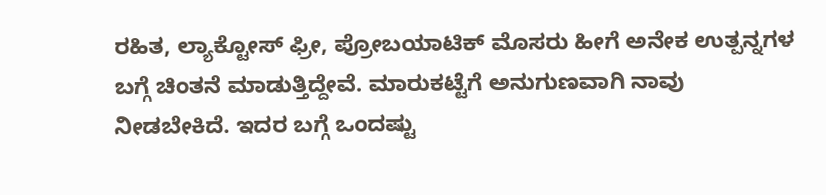ರಹಿತ, ಲ್ಯಾಕ್ಟೋಸ್ ಫ್ರೀ, ಪ್ರೋಬಯಾಟಿಕ್ ಮೊಸರು ಹೀಗೆ ಅನೇಕ ಉತ್ಪನ್ನಗಳ ಬಗ್ಗೆ ಚಿಂತನೆ ಮಾಡುತ್ತಿದ್ದೇವೆ. ಮಾರುಕಟ್ಟೆಗೆ ಅನುಗುಣವಾಗಿ ನಾವು ನೀಡಬೇಕಿದೆ. ಇದರ ಬಗ್ಗೆ ಒಂದಷ್ಟು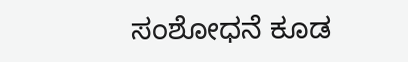ಸಂಶೋಧನೆ ಕೂಡ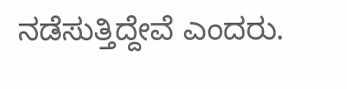ನಡೆಸುತ್ತಿದ್ದೇವೆ ಎಂದರು.